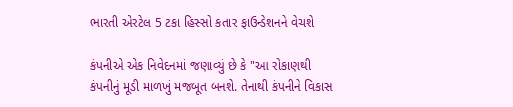ભારતી એરટેલ 5 ટકા હિસ્સો કતાર ફાઉન્ડેશનને વેચશે

કંપનીએ એક નિવેદનમાં જણાવ્યું છે કે "આ રોકાણથી કંપનીનું મૂડી માળખું મજબૂત બનશે. તેનાથી કંપનીને વિકાસ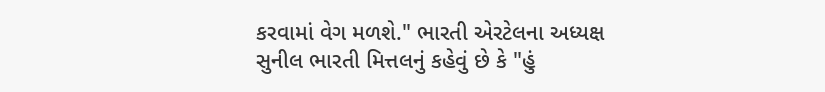કરવામાં વેગ મળશે." ભારતી એરટેલના અધ્યક્ષ સુનીલ ભારતી મિત્તલનું કહેવું છે કે "હું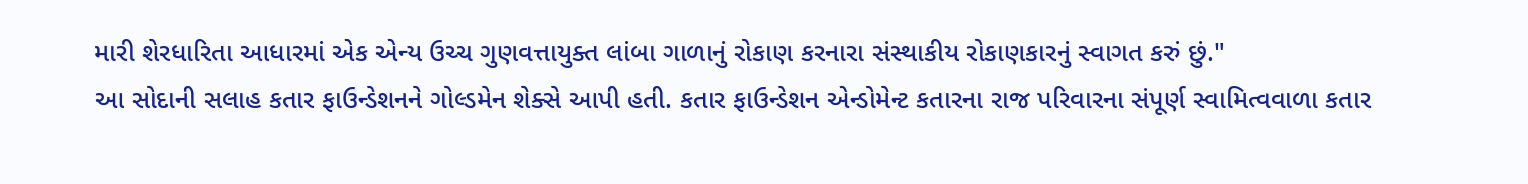મારી શેરધારિતા આધારમાં એક એન્ય ઉચ્ચ ગુણવત્તાયુક્ત લાંબા ગાળાનું રોકાણ કરનારા સંસ્થાકીય રોકાણકારનું સ્વાગત કરું છું."
આ સોદાની સલાહ કતાર ફાઉન્ડેશનને ગોલ્ડમેન શેક્સે આપી હતી. કતાર ફાઉન્ડેશન એન્ડોમેન્ટ કતારના રાજ પરિવારના સંપૂર્ણ સ્વામિત્વવાળા કતાર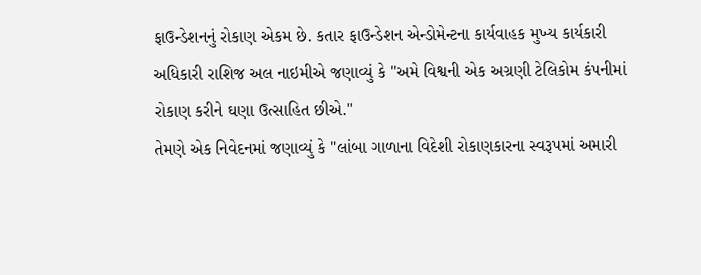ફાઉન્ડેશનનું રોકાણ એકમ છે. કતાર ફાઉન્ડેશન એન્ડોમેન્ટના કાર્યવાહક મુખ્ય કાર્યકારી અધિકારી રાશિજ અલ નાઇમીએ જણાવ્યું કે "અમે વિશ્વની એક અગ્રણી ટેલિકોમ કંપનીમાં રોકાણ કરીને ઘણા ઉત્સાહિત છીએ."
તેમણે એક નિવેદનમાં જણાવ્યું કે "લાંબા ગાળાના વિદેશી રોકાણકારના સ્વરૂપમાં અમારી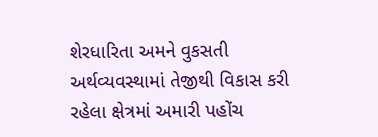શેરધારિતા અમને વુકસતી અર્થવ્યવસ્થામાં તેજીથી વિકાસ કરી રહેલા ક્ષેત્રમાં અમારી પહોંચ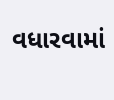વધારવામાં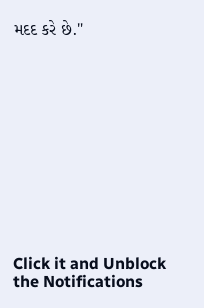મદદ કરે છે."












Click it and Unblock the Notifications